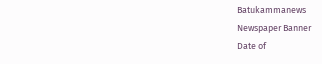Batukammanews
Newspaper Banner
Date of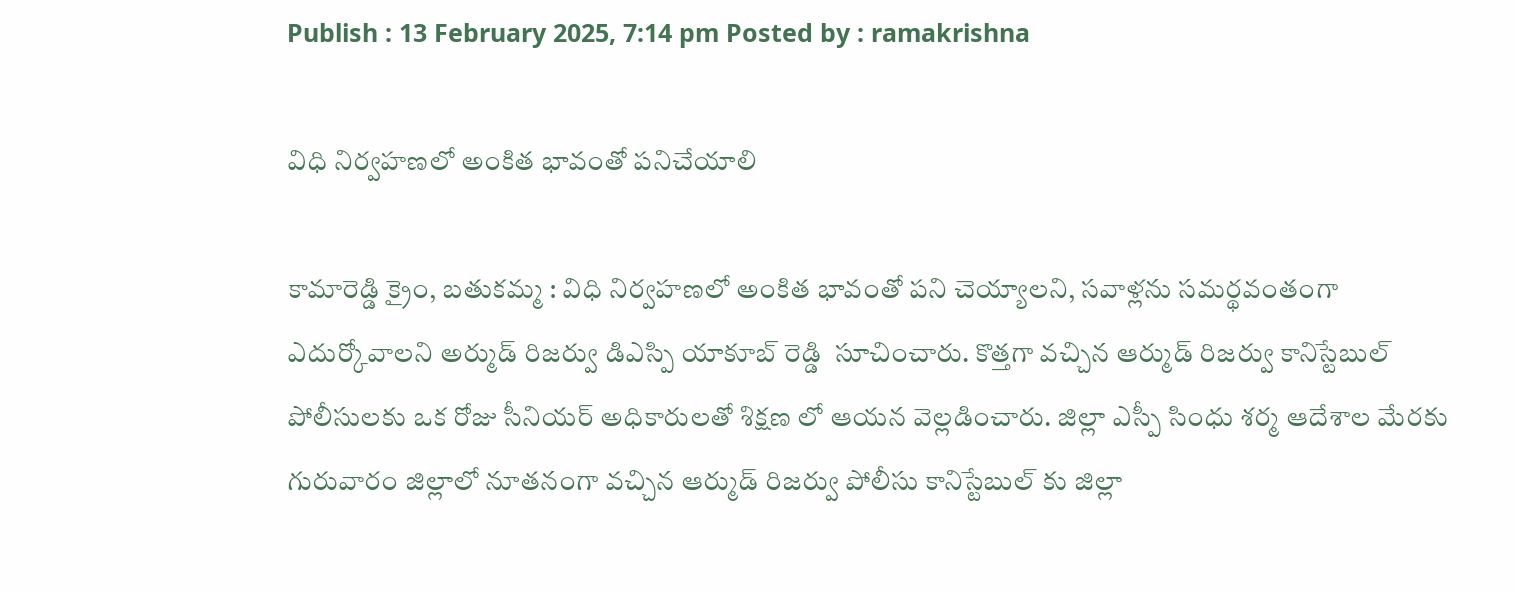Publish : 13 February 2025, 7:14 pm Posted by : ramakrishna

విధి నిర్వహణలో అంకిత భావంతో పనిచేయాలి

కామారెడ్డి క్రైం, బతుకమ్మ : విధి నిర్వహణలో అంకిత భావంతో పని చెయ్యాలని, సవాళ్లను సమర్థవంతంగా ఎదుర్కోవాలని అర్ముడ్ రిజర్వు డిఎస్పి యాకూబ్ రెడ్డి  సూచించారు. కొత్తగా వచ్చిన ఆర్ముడ్ రిజర్వు కానిస్టేబుల్ పోలీసులకు ఒక రోజు సీనియర్ అధికారులతో శిక్షణ లో ఆయన వెల్లడించారు. జిల్లా ఎస్పీ సింధు శర్మ ఆదేశాల మేరకు గురువారం జిల్లాలో నూతనంగా వచ్చిన ఆర్ముడ్ రిజర్వు పోలీసు కానిస్టేబుల్ కు జిల్లా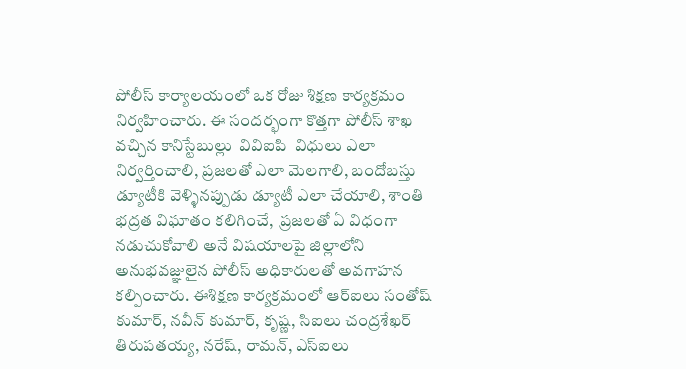పోలీస్ కార్యాలయంలో ఒక రోజు శిక్షణ కార్యక్రమం నిర్వహించారు. ఈ సందర్భంగా కొత్తగా పోలీస్ శాఖ వచ్చిన కానిస్టేబుల్లు  వివిఐపి  విధులు ఎలా నిర్వర్తించాలి, ప్రజలతో ఎలా మెలగాలి, బందోబస్తు డ్యూటీకి వెళ్ళినప్పుడు డ్యూటీ ఎలా చేయాలి, శాంతి భద్రత విఘాతం కలిగించే,  ప్రజలతో ఏ విధంగా నడుచుకోవాలి అనే విషయాలపై జిల్లాలోని అనుభవజ్ఞులైన పోలీస్ అధికారులతో అవగాహన కల్పించారు. ఈశిక్షణ కార్యక్రమంలో ఆర్ఐలు సంతోష్ కుమార్, నవీన్ కుమార్, కృష్ణ, సిఐలు చంద్రశేఖర్ తిరుపతయ్య, నరేష్, రామన్, ఎస్ఐలు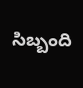సిబ్బంది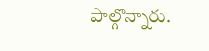పాల్గొన్నారు.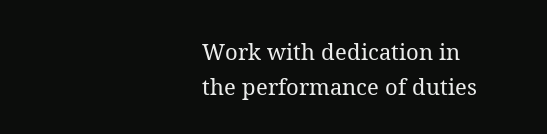Work with dedication in the performance of duties